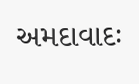અમદાવાદઃ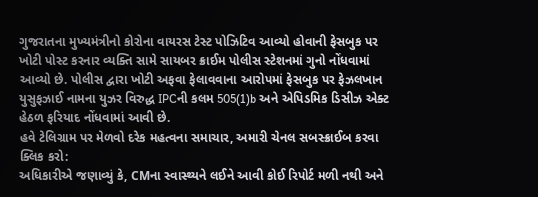ગુજરાતના મુખ્યમંત્રીનો કોરોના વાયરસ ટેસ્ટ પોઝિટિવ આવ્યો હોવાની ફેસબુક પર ખોટી પોસ્ટ કરનાર વ્યક્તિ સામે સાયબર ક્રાઈમ પોલીસ સ્ટેશનમાં ગુનો નોંધવામાં આવ્યો છે. પોલીસ દ્વારા ખોટી અફવા ફેલાવવાના આરોપમાં ફેસબુક પર ફેઝલખાન યુસુફઝાઈ નામના યુઝર વિરુદ્ધ IPCની કલમ 505(1)b અને એપિડમિક ડિસીઝ એક્ટ હેઠળ ફરિયાદ નોંધવામાં આવી છે.
હવે ટેલિગ્રામ પર મેળવો દરેક મહત્વના સમાચાર, અમારી ચેનલ સબસ્ક્રાઈબ કરવા ક્લિક કરો:
અધિકારીએ જણાવ્યું કે, CMના સ્વાસ્થ્યને લઈને આવી કોઈ રિપોર્ટ મળી નથી અને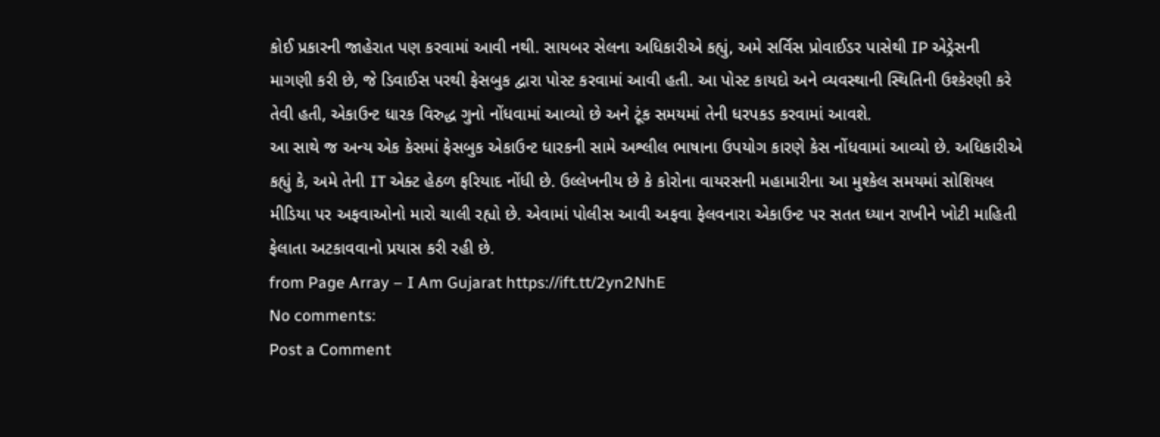કોઈ પ્રકારની જાહેરાત પણ કરવામાં આવી નથી. સાયબર સેલના અધિકારીએ કહ્યું, અમે સર્વિસ પ્રોવાઈડર પાસેથી IP એડ્રેસની માગણી કરી છે, જે ડિવાઈસ પરથી ફેસબુક દ્વારા પોસ્ટ કરવામાં આવી હતી. આ પોસ્ટ કાયદો અને વ્યવસ્થાની સ્થિતિની ઉશ્કેરણી કરે તેવી હતી, એકાઉન્ટ ધારક વિરુદ્ધ ગુનો નોંધવામાં આવ્યો છે અને ટૂંક સમયમાં તેની ધરપકડ કરવામાં આવશે.
આ સાથે જ અન્ય એક કેસમાં ફેસબુક એકાઉન્ટ ધારકની સામે અશ્લીલ ભાષાના ઉપયોગ કારણે કેસ નોંધવામાં આવ્યો છે. અધિકારીએ કહ્યું કે, અમે તેની IT એક્ટ હેઠળ ફરિયાદ નોંધી છે. ઉલ્લેખનીય છે કે કોરોના વાયરસની મહામારીના આ મુશ્કેલ સમયમાં સોશિયલ મીડિયા પર અફવાઓનો મારો ચાલી રહ્યો છે. એવામાં પોલીસ આવી અફવા ફેલવનારા એકાઉન્ટ પર સતત ધ્યાન રાખીને ખોટી માહિતી ફેલાતા અટકાવવાનો પ્રયાસ કરી રહી છે.
from Page Array – I Am Gujarat https://ift.tt/2yn2NhE
No comments:
Post a Comment